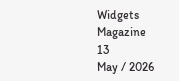Widgets Magazine
13
May / 2026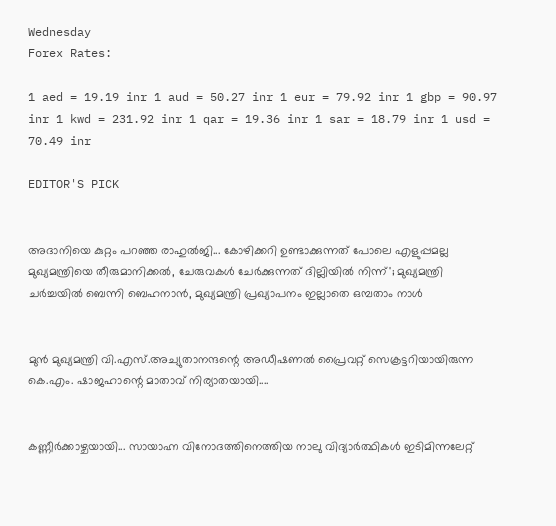Wednesday
Forex Rates:

1 aed = 19.19 inr 1 aud = 50.27 inr 1 eur = 79.92 inr 1 gbp = 90.97 inr 1 kwd = 231.92 inr 1 qar = 19.36 inr 1 sar = 18.79 inr 1 usd = 70.49 inr

EDITOR'S PICK


അദാനിയെ കുറ്റം പറഞ്ഞ രാഹുൽജി... കോഴിക്കറി ഉണ്ടാക്കുന്നത് പോലെ എളുപ്പമല്ല മുഖ്യമന്ത്രിയെ തീരുമാനിക്കൽ, ചേരുവകൾ ചേർക്കുന്നത് ദില്ലിയിൽ നിന്ന്'; മുഖ്യമന്ത്രി ചർച്ചയിൽ ബെന്നി ബെഹനാൻ, മുഖ്യമന്ത്രി പ്രഖ്യാപനം ഇല്ലാതെ ഒമ്പതാം നാൾ


മുൻ മുഖ്യമന്ത്രി വി.എസ്.അച്യുതാനന്ദന്റെ അഡീഷണൽ പ്രൈവറ്റ് സെക്രട്ടറിയായിരുന്ന കെ.എം. ഷാജഹാന്റെ മാതാവ് നിര്യാതയായി....


കണ്ണീർക്കാഴ്ചയായി... സായാഹ്ന വിനോദത്തിനെത്തിയ നാലു വിദ്യാർത്ഥികൾ ഇടിമിന്നലേറ്റ്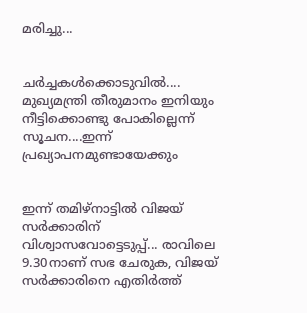മരിച്ചു...


ചർച്ചകൾക്കൊടുവിൽ.... മുഖ്യമന്ത്രി തീരുമാനം ഇനിയും നീട്ടിക്കൊണ്ടു പോകില്ലെന്ന് സൂചന....ഇന്ന് പ്രഖ്യാപനമുണ്ടായേക്കും


ഇന്ന് തമിഴ്നാട്ടിൽ വിജയ് സർക്കാരിന് വിശ്വാസവോട്ടെടുപ്പ്... രാവിലെ 9.30നാണ് സഭ ചേരുക, വിജയ് സർക്കാരിനെ എതിർത്ത്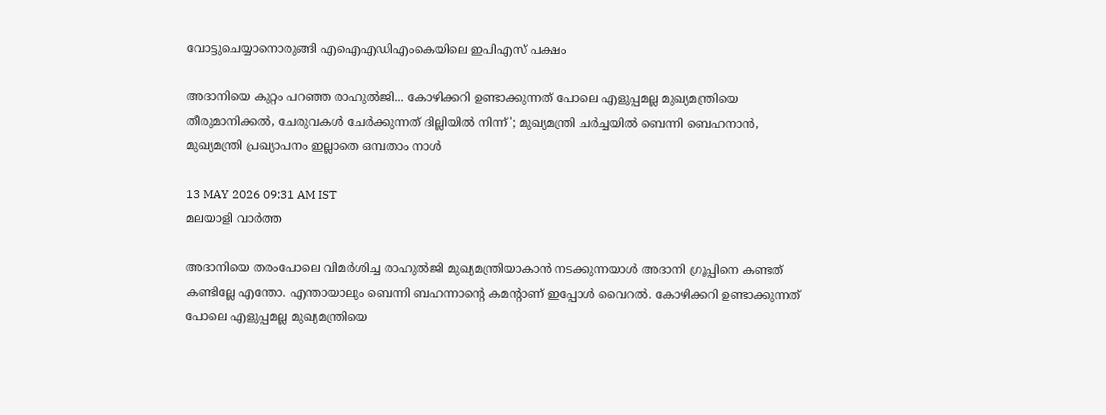വോട്ടുചെയ്യാനൊരുങ്ങി എഐഎഡിഎംകെയിലെ ഇപിഎസ് പക്ഷം

അദാനിയെ കുറ്റം പറഞ്ഞ രാഹുൽജി... കോഴിക്കറി ഉണ്ടാക്കുന്നത് പോലെ എളുപ്പമല്ല മുഖ്യമന്ത്രിയെ തീരുമാനിക്കൽ, ചേരുവകൾ ചേർക്കുന്നത് ദില്ലിയിൽ നിന്ന്'; മുഖ്യമന്ത്രി ചർച്ചയിൽ ബെന്നി ബെഹനാൻ, മുഖ്യമന്ത്രി പ്രഖ്യാപനം ഇല്ലാതെ ഒമ്പതാം നാൾ

13 MAY 2026 09:31 AM IST
മലയാളി വാര്‍ത്ത

അദാനിയെ തരംപോലെ വിമര്‍ശിച്ച രാഹുല്‍ജി മുഖ്യമന്ത്രിയാകാന്‍ നടക്കുന്നയാള്‍ അദാനി ഗ്രൂപ്പിനെ കണ്ടത് കണ്ടില്ലേ എന്തോ. എന്തായാലും ബെന്നി ബഹന്നാന്‍റെ കമന്‍റാണ് ഇപ്പോള്‍ വൈറല്‍. കോഴിക്കറി ഉണ്ടാക്കുന്നത് പോലെ എളുപ്പമല്ല മുഖ്യമന്ത്രിയെ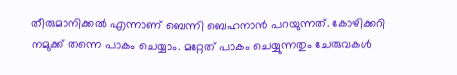തീരുമാനിക്കൽ എന്നാണ് ബെന്നി ബെഹനാൻ പറയുന്നത്. കോഴിക്കറി നമുക്ക് തന്നെ പാകം ചെയ്യാം. മറ്റേത് പാകം ചെയ്യുന്നതും ചേരുവകൾ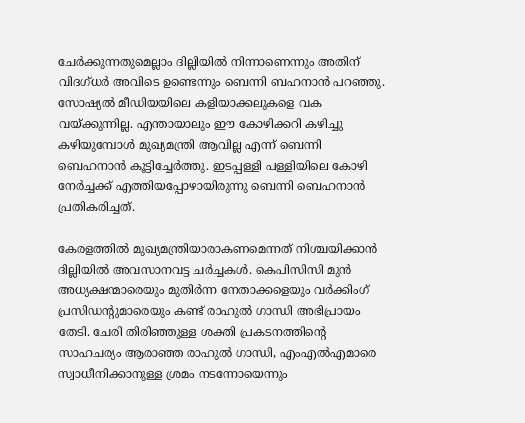ചേർക്കുന്നതുമെല്ലാം ദില്ലിയിൽ നിന്നാണെന്നും അതിന് വിദഗ്ധർ അവിടെ ഉണ്ടെന്നും ബെന്നി ബഹനാൻ പറഞ്ഞു. സോഷ്യൽ മീഡിയയിലെ കളിയാക്കലുകളെ വക വയ്ക്കുന്നില്ല. എന്തായാലും ഈ കോഴിക്കറി കഴിച്ചു കഴിയുമ്പോൾ മുഖ്യമന്ത്രി ആവില്ല എന്ന് ബെന്നി ബെഹനാൻ കൂട്ടിച്ചേർത്തു. ഇടപ്പള്ളി പള്ളിയിലെ കോഴി നേർച്ചക്ക് എത്തിയപ്പോഴായിരുന്നു ബെന്നി ബെഹനാൻ പ്രതികരിച്ചത്.

കേരളത്തിൽ മുഖ്യമന്ത്രിയാരാകണമെന്നത് നിശ്ചയിക്കാൻ ദില്ലിയിൽ അവസാനവട്ട ചർച്ചകൾ. കെപിസിസി മുന്‍ അധ്യക്ഷന്മാരെയും മുതിര്‍ന്ന നേതാക്കളെയും വര്‍ക്കിംഗ് പ്രസിഡന്‍റുമാരെയും കണ്ട് രാഹുല്‍ ഗാന്ധി അഭിപ്രായം തേടി. ചേരി തിരിഞ്ഞുള്ള ശക്തി പ്രകടനത്തിന്‍റെ സാഹചര്യം ആരാഞ്ഞ രാഹുല്‍ ഗാന്ധി, എംഎല്‍എമാരെ സ്വാധീനിക്കാനുള്ള ശ്രമം നടന്നോയെന്നും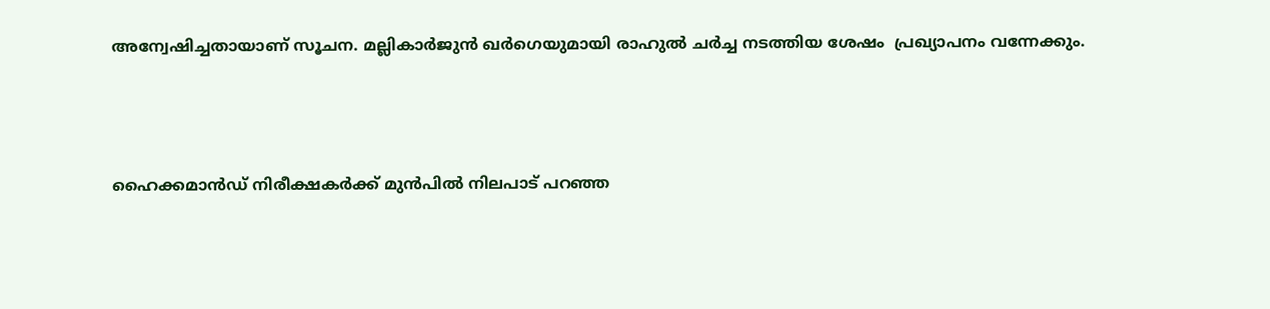അന്വേഷിച്ചതായാണ് സൂചന. മല്ലികാർജുൻ ഖർഗെയുമായി രാഹുൽ ച‍ർച്ച നടത്തിയ ശേഷം  പ്രഖ്യാപനം വന്നേക്കും.



ഹൈക്കമാന്‍ഡ് നിരീക്ഷകര്‍ക്ക് മുന്‍പില്‍ നിലപാട് പറഞ്ഞ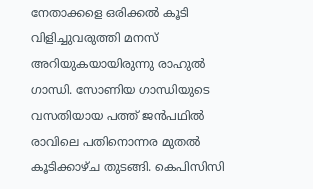നേതാക്കളെ ഒരിക്കല്‍ കൂടി വിളിച്ചുവരുത്തി മനസ് അറിയുകയായിരുന്നു രാഹുല്‍ ഗാന്ധി. സോണിയ ഗാന്ധിയുടെ വസതിയായ പത്ത് ജന്‍പഥില്‍ രാവിലെ പതിനൊന്നര മുതല്‍ കൂടിക്കാഴ്ച തുടങ്ങി. കെപിസിസി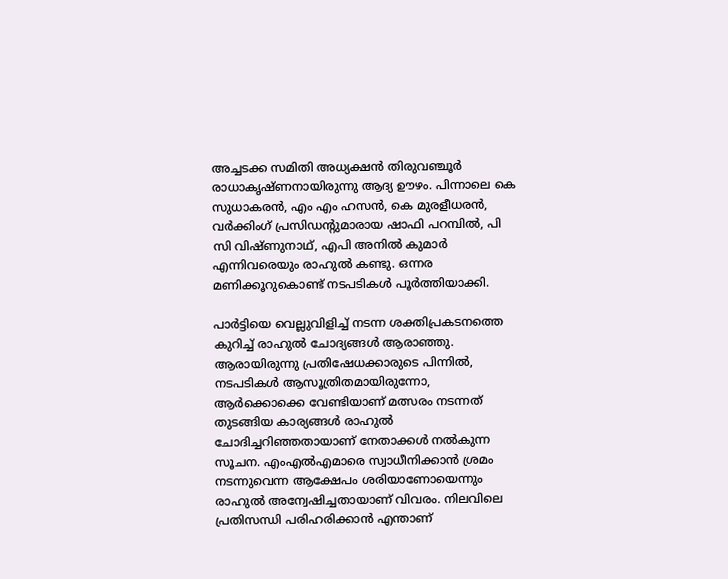അച്ചടക്ക സമിതി അധ്യക്ഷന്‍ തിരുവഞ്ചൂര്‍ രാധാകൃഷ്ണനായിരുന്നു ആദ്യ ഊഴം. പിന്നാലെ കെ സുധാകരന്‍, എം എം ഹസന്‍, കെ മുരളീധരന്‍, വര്‍ക്കിംഗ് പ്രസിഡന്‍റുമാരായ ഷാഫി പറമ്പില്‍, പി സി വിഷ്ണുനാഥ്, എപി അനില്‍ കുമാര്‍ എന്നിവരെയും രാഹുല്‍ കണ്ടു. ഒന്നര മണിക്കൂറുകൊണ്ട് നടപടികള്‍ പൂര്‍ത്തിയാക്കി.

പാര്‍ട്ടിയെ വെല്ലുവിളിച്ച് നടന്ന ശക്തിപ്രകടനത്തെ കുറിച്ച് രാഹുല്‍ ചോദ്യങ്ങള്‍ ആരാഞ്ഞു. ആരായിരുന്നു പ്രതിഷേധക്കാരുടെ പിന്നില്‍, നടപടികള്‍ ആസൂത്രിതമായിരുന്നോ, ആര്‍ക്കൊക്കെ വേണ്ടിയാണ് മത്സരം നടന്നത് തുടങ്ങിയ കാര്യങ്ങള്‍ രാഹുല്‍ ചോദിച്ചറിഞ്ഞതായാണ് നേതാക്കള്‍ നല്‍കുന്ന സൂചന. എംഎല്‍എമാരെ സ്വാധീനിക്കാന്‍ ശ്രമം നടന്നുവെന്ന ആക്ഷേപം ശരിയാണോയെന്നും രാഹുല്‍ അന്വേഷിച്ചതായാണ് വിവരം. നിലവിലെ പ്രതിസന്ധി പരിഹരിക്കാന്‍ എന്താണ്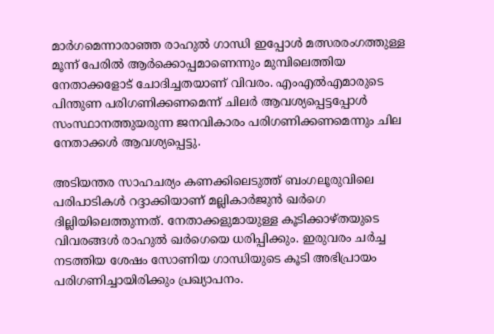മാര്‍ഗമെന്നാരാഞ്ഞ രാഹുല്‍ ഗാന്ധി ഇപ്പോള്‍ മത്സരരംഗത്തുള്ള മൂന്ന് പേരില്‍ ആര്‍ക്കൊപ്പമാണെന്നും മുമ്പിലെത്തിയ നേതാക്കളോട് ചോദിച്ചതയാണ് വിവരം. എംഎല്‍എമാരുടെ പിന്തുണ പരിഗണിക്കണമെന്ന് ചിലര്‍ ആവശ്യപ്പെട്ടപ്പോള്‍ സംസ്ഥാനത്തുയരുന്ന ജനവികാരം പരിഗണിക്കണമെന്നും ചില നേതാക്കള്‍ ആവശ്യപ്പെട്ടു.

അടിയന്തര സാഹചര്യം കണക്കിലെടുത്ത് ബംഗലൂരുവിലെ പരിപാടികള്‍ റദ്ദാക്കിയാണ് മല്ലികാർജുൻ ഖർഗെ ദില്ലിയിലെത്തുന്നത്. നേതാക്കളുമായുള്ള കൂടിക്കാഴ്തയുടെ വിവരങ്ങള്‍ രാഹുല്‍ ഖര്‍ഗെയെ ധരിപ്പിക്കും. ഇരുവരം ചര്‍ച്ച നടത്തിയ ശേഷം സോണിയ ഗാന്ധിയുടെ കൂടി അഭിപ്രായം പരിഗണിച്ചായിരിക്കും പ്രഖ്യാപനം.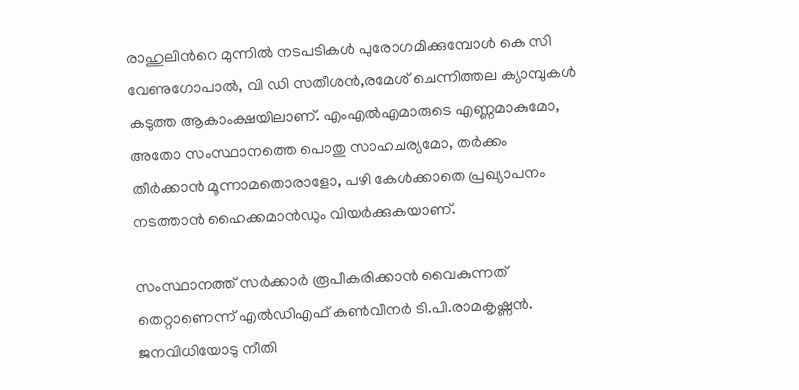രാഹുലിന്‍റെ മുന്നില്‍ നടപടികള്‍ പുരോഗമിക്കുമ്പോള്‍ കെ സി വേണുഗോപാൽ, വി ഡി സതീശന്‍,രമേശ് ചെന്നിത്തല ക്യാമ്പുകള്‍ കടുത്ത ആകാംക്ഷയിലാണ്. എംഎല്‍എമാരുടെ എണ്ണമാകുമോ, അതോ സംസ്ഥാനത്തെ പൊതു സാഹചര്യമോ, തര്‍ക്കം തീര്‍ക്കാന്‍ മൂന്നാമതൊരാളോ, പഴി കേള്‍ക്കാതെ പ്രഖ്യാപനം നടത്താന്‍ ഹൈക്കമാന്‍ഡും വിയര്‍ക്കുകയാണ്.

സംസ്ഥാനത്ത് സര്‍ക്കാര്‍ രൂപീകരിക്കാന്‍ വൈകുന്നത് തെറ്റാണെന്ന് എല്‍ഡിഎഫ് കണ്‍വീനര്‍ ടി.പി.രാമകൃഷ്ണന്‍. ജനവിധിയോടു നീതി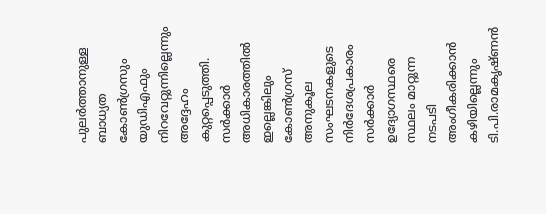പുലര്‍ത്താനുള്ള ബാധ്യത കോണ്‍ഗ്രസും യുഡിഎഫും നിറവേറ്റുന്നില്ലെന്നും അദ്ദേഹം കുറ്റപ്പെടുത്തി. സര്‍ക്കാര്‍ അധികാരത്തില്‍ ഇല്ലെങ്കിലും കോണ്‍ഗ്രസ് അനുകൂല സംഘടനകളുടെ നിര്‍ദേശപ്രകാരം സര്‍ക്കാര്‍ ഉദ്യോഗസ്ഥരെ സ്ഥലം മാറ്റുന്ന നടപടി അംഗീകരിക്കാന്‍ കഴിയില്ലെന്നും ടി.പി.രാമകൃഷ്ണന്‍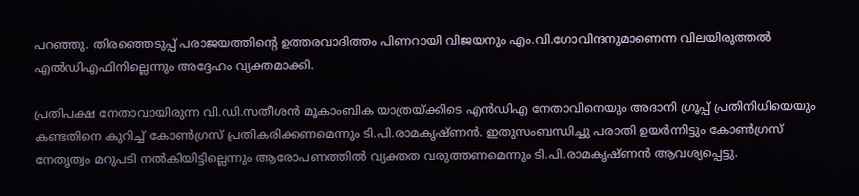പറഞ്ഞു. തിരഞ്ഞെടുപ്പ് പരാജയത്തിന്റെ ഉത്തരവാദിത്തം പിണറായി വിജയനും എം.വി.ഗോവിന്ദനുമാണെന്ന വിലയിരുത്തല്‍ എല്‍ഡിഎഫിനില്ലെന്നും അദ്ദേഹം വ്യക്തമാക്കി.

പ്രതിപക്ഷ നേതാവായിരുന്ന വി.ഡി.സതീശന്‍ മൂകാംബിക യാത്രയ്ക്കിടെ എന്‍ഡിഎ നേതാവിനെയും അദാനി ഗ്രൂപ്പ് പ്രതിനിധിയെയും കണ്ടതിനെ കുറിച്ച് കോണ്‍ഗ്രസ് പ്രതികരിക്കണമെന്നും ടി.പി.രാമകൃഷ്ണന്‍. ഇതുസംബന്ധിച്ചു പരാതി ഉയര്‍ന്നിട്ടും കോണ്‍ഗ്രസ് നേതൃത്വം മറുപടി നല്‍കിയിട്ടില്ലെന്നും ആരോപണത്തില്‍ വ്യക്തത വരുത്തണമെന്നും ടി.പി.രാമകൃഷ്ണന്‍ ആവശ്യപ്പെട്ടു.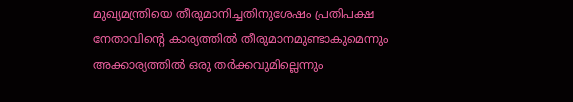മുഖ്യമന്ത്രിയെ തീരുമാനിച്ചതിനുശേഷം പ്രതിപക്ഷ നേതാവിന്റെ കാര്യത്തില്‍ തീരുമാനമുണ്ടാകുമെന്നും അക്കാര്യത്തില്‍ ഒരു തര്‍ക്കവുമില്ലെന്നും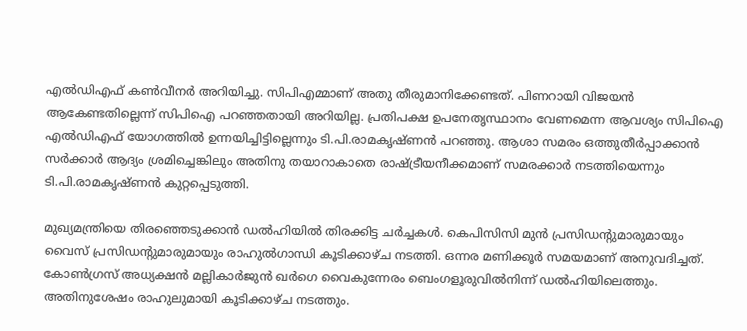എല്‍ഡിഎഫ് കണ്‍വീനര്‍ അറിയിച്ചു. സിപിഎമ്മാണ് അതു തീരുമാനിക്കേണ്ടത്. പിണറായി വിജയന്‍ ആകേണ്ടതില്ലെന്ന് സിപിഐ പറഞ്ഞതായി അറിയില്ല. പ്രതിപക്ഷ ഉപനേതൃസ്ഥാനം വേണമെന്ന ആവശ്യം സിപിഐ എല്‍ഡിഎഫ് യോഗത്തില്‍ ഉന്നയിച്ചിട്ടില്ലെന്നും ടി.പി.രാമകൃഷ്ണന്‍ പറഞ്ഞു. ആശാ സമരം ഒത്തുതീര്‍പ്പാക്കാന്‍ സര്‍ക്കാര്‍ ആദ്യം ശ്രമിച്ചെങ്കിലും അതിനു തയാറാകാതെ രാഷ്ട്രീയനീക്കമാണ് സമരക്കാര്‍ നടത്തിയെന്നും ടി.പി.രാമകൃഷ്ണന്‍ കുറ്റപ്പെടുത്തി.

മുഖ്യമന്ത്രിയെ തിരഞ്ഞെടുക്കാൻ ഡൽഹിയിൽ തിരക്കിട്ട ചർച്ചകൾ. കെപിസിസി മുൻ പ്രസിഡന്റുമാരുമായും വൈസ് പ്രസിഡന്റുമാരുമായും രാഹുൽഗാന്ധി കൂടിക്കാഴ്ച നടത്തി. ഒന്നര മണിക്കൂർ സമയമാണ് അനുവദിച്ചത്. കോൺഗ്രസ് അധ്യക്ഷൻ മല്ലികാർജുൻ ഖർഗെ വൈകുന്നേരം ബെംഗളൂരുവിൽനിന്ന് ഡൽഹിയിലെത്തും. അതിനുശേഷം രാഹുലുമായി കൂടിക്കാഴ്ച നടത്തും.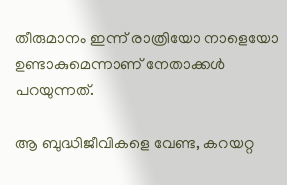തീരുമാനം ഇന്ന് രാത്രിയോ നാളെയോ ഉണ്ടാകുമെന്നാണ് നേതാക്കൾ പറയുന്നത്.

ആ ബുദ്ധിജീവികളെ വേണ്ട, കറയറ്റ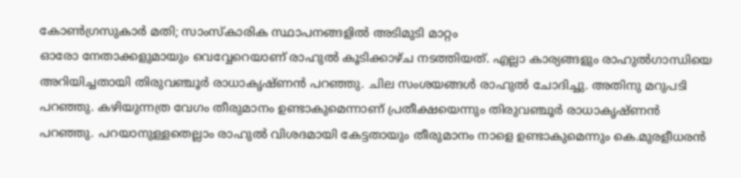കോൺഗ്രസുകാർ മതി; സാംസ്കാരിക സ്ഥാപനങ്ങളിൽ അടിമുടി മാറ്റം
ഓരോ നേതാക്കളുമായും വെവ്വേറെയാണ് രാഹുൽ കൂടിക്കാഴ്ച നടത്തിയത്. എല്ലാ കാര്യങ്ങളും രാഹുൽഗാന്ധിയെ അറിയിച്ചതായി തിരുവഞ്ചൂർ രാധാകൃഷ്ണൻ പറഞ്ഞു. ചില സംശയങ്ങൾ രാഹുൽ ചോദിച്ചു. അതിനു മറുപടി പറഞ്ഞു. കഴിയുന്നത്ര വേഗം തീരുമാനം ഉണ്ടാകുമെന്നാണ് പ്രതീക്ഷയെന്നും തിരുവഞ്ചൂർ രാധാകൃഷ്ണൻ പറഞ്ഞു. പറയാനുള്ളതെല്ലാം രാഹുൽ വിശദമായി കേട്ടതായും തീരുമാനം നാളെ ഉണ്ടാകുമെന്നും കെ.മുരളീധരൻ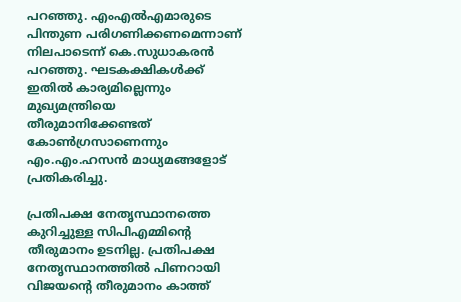പറഞ്ഞു. എംഎൽഎമാരുടെ പിന്തുണ പരിഗണിക്കണമെന്നാണ് നിലപാടെന്ന് കെ.സുധാകരൻ പറഞ്ഞു. ഘടകക്ഷികൾക്ക് ഇതിൽ കാര്യമില്ലെന്നും മുഖ്യമന്ത്രിയെ തീരുമാനിക്കേണ്ടത് കോൺഗ്രസാണെന്നും എം.എം.ഹസൻ മാധ്യമങ്ങളോട് പ്രതികരിച്ചു.

പ്രതിപക്ഷ നേതൃസ്ഥാനത്തെ കുറിച്ചുള്ള സിപിഎമ്മിന്‍റെ തീരുമാനം ഉടനില്ല. പ്രതിപക്ഷ നേതൃസ്ഥാനത്തിൽ പിണറായി വിജയന്‍റെ തീരുമാനം കാത്ത്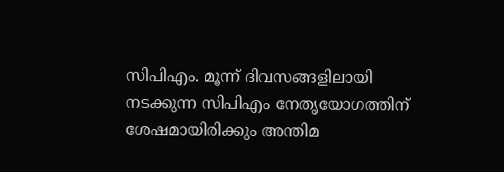സിപിഎം. മൂന്ന് ദിവസങ്ങളിലായി നടക്കുന്ന സിപിഎം നേതൃയോഗത്തിന് ശേഷമായിരിക്കും അന്തിമ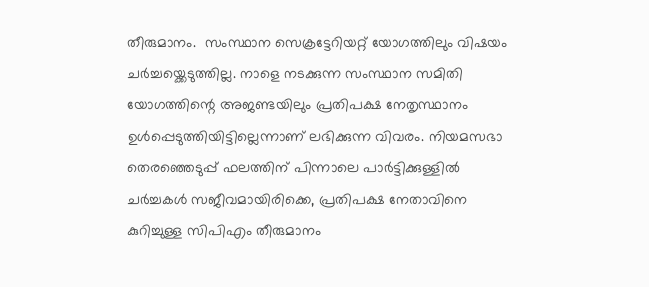തീരുമാനം.  സംസ്ഥാന സെക്രട്ടേറിയറ്റ് യോഗത്തിലും വിഷയം ചര്‍ച്ചയ്ക്കെടുത്തില്ല. നാളെ നടക്കുന്ന സംസ്ഥാന സമിതി യോഗത്തിന്റെ അജണ്ടയിലും പ്രതിപക്ഷ നേതൃസ്ഥാനം ഉള്‍പ്പെടുത്തിയിട്ടില്ലെന്നാണ് ലഭിക്കുന്ന വിവരം. നിയമസഭാ തെരഞ്ഞെടുപ്പ് ഫലത്തിന് പിന്നാലെ പാര്‍ട്ടിക്കുള്ളില്‍ ചര്‍ച്ചകള്‍ സജീവമായിരിക്കെ, പ്രതിപക്ഷ നേതാവിനെ കുറിച്ചുള്ള സിപിഎം തീരുമാനം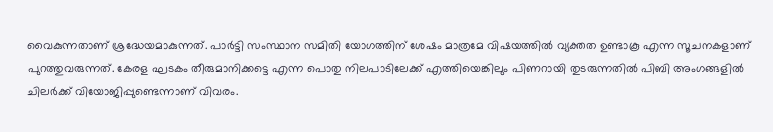വൈകുന്നതാണ് ശ്രദ്ധേയമാകുന്നത്. പാര്‍ട്ടി സംസ്ഥാന സമിതി യോഗത്തിന് ശേഷം മാത്രമേ വിഷയത്തില്‍ വ്യക്തത ഉണ്ടാകൂ എന്ന സൂചനകളാണ് പുറത്തുവരുന്നത്. കേരള ഘടകം തീരുമാനിക്കട്ടെ എന്ന പൊതു നിലപാടിലേക്ക് എത്തിയെങ്കിലും പിണറായി തുടരുന്നതിൽ പിബി അംഗങ്ങളിൽ ചിലർക്ക് വിയോജിപ്പുണ്ടെന്നാണ് വിവരം.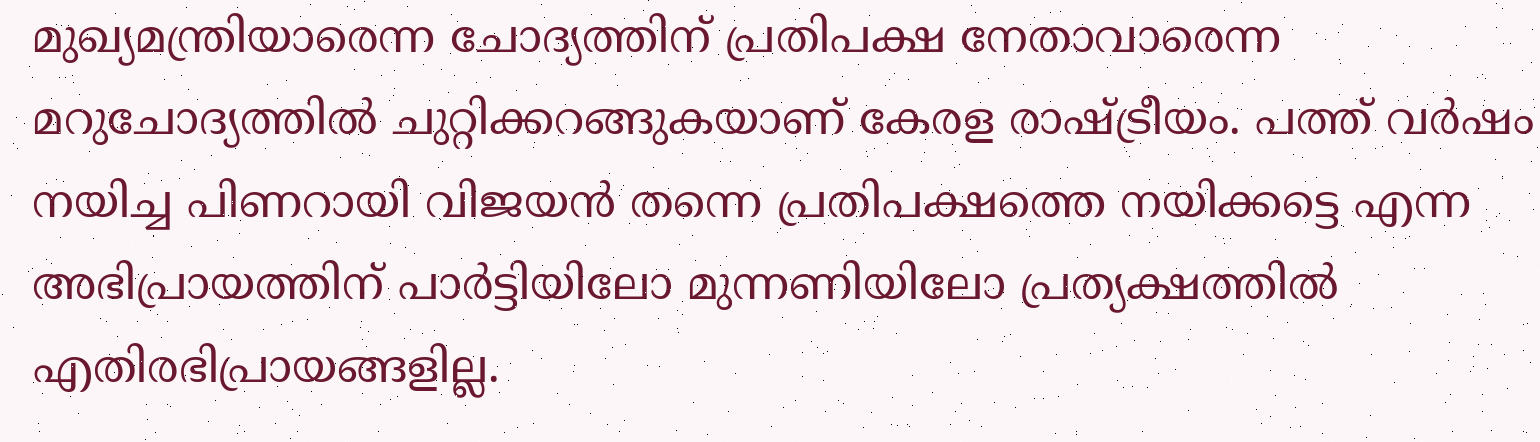മുഖ്യമന്ത്രിയാരെന്ന ചോദ്യത്തിന് പ്രതിപക്ഷ നേതാവാരെന്ന മറുചോദ്യത്തിൽ ചുറ്റിക്കറങ്ങുകയാണ് കേരള രാഷ്ട്രീയം. പത്ത് വർഷം നയിച്ച പിണറായി വിജയൻ തന്നെ പ്രതിപക്ഷത്തെ നയിക്കട്ടെ എന്ന അഭിപ്രായത്തിന് പാർട്ടിയിലോ മുന്നണിയിലോ പ്രത്യക്ഷത്തിൽ എതിരഭിപ്രായങ്ങളില്ല.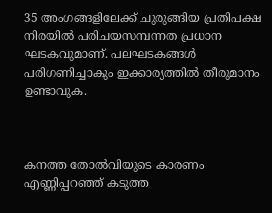35 അംഗങ്ങളിലേക്ക് ചുരുങ്ങിയ പ്രതിപക്ഷ നിരയിൽ പരിചയസമ്പന്നത പ്രധാന ഘടകവുമാണ്. പലഘടകങ്ങൾ പരിഗണിച്ചാകും ഇക്കാര്യത്തിൽ തീരുമാനം ഉണ്ടാവുക.



കനത്ത തോൽവിയുടെ കാരണം എണ്ണിപ്പറഞ്ഞ് കടുത്ത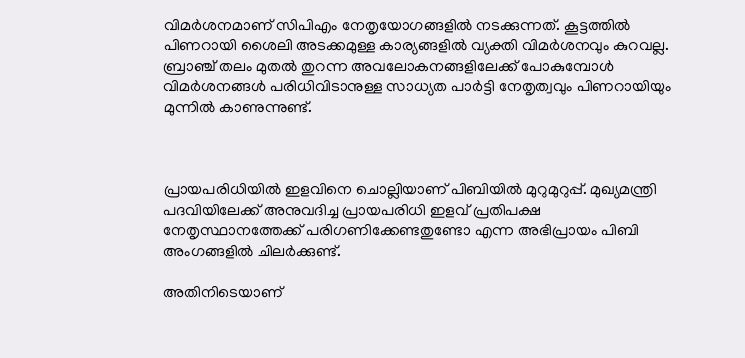വിമർശനമാണ് സിപിഎം നേതൃയോഗങ്ങളിൽ നടക്കുന്നത്. കൂട്ടത്തിൽ പിണറായി ശൈലി അടക്കമുള്ള കാര്യങ്ങളിൽ വ്യക്തി വിമർശനവും കുറവല്ല. ബ്രാഞ്ച് തലം മുതൽ തുറന്ന അവലോകനങ്ങളിലേക്ക് പോകുമ്പോൾ വിമർശനങ്ങൾ പരിധിവിടാനുള്ള സാധ്യത പാർട്ടി നേതൃത്വവും പിണറായിയും മുന്നിൽ കാണുന്നുണ്ട്.



പ്രായപരിധിയിൽ ഇളവിനെ ചൊല്ലിയാണ് പിബിയിൽ മുറുമുറുപ്പ്. മുഖ്യമന്ത്രി പദവിയിലേക്ക് അനുവദിച്ച പ്രായപരിധി ഇളവ് പ്രതിപക്ഷ നേതൃസ്ഥാനത്തേക്ക് പരിഗണിക്കേണ്ടതുണ്ടോ എന്ന അഭിപ്രായം പിബി അംഗങ്ങളിൽ ചിലർക്കുണ്ട്.

അതിനിടെയാണ്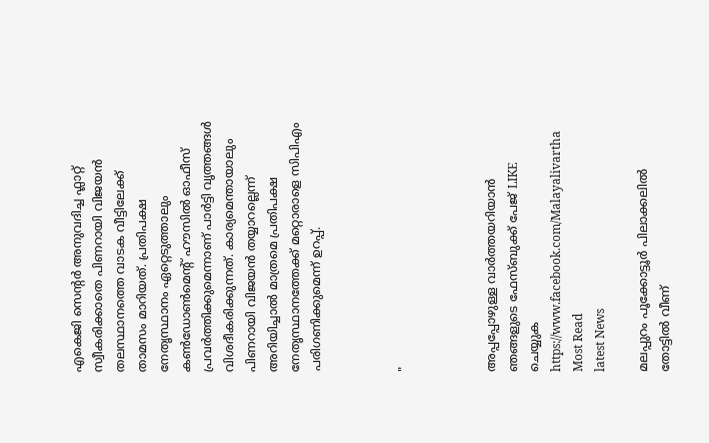എകെജി സെന്റർ അനുവദിച്ച ഫ്ലാറ്റ് സ്വീകരിക്കാതെ പിണറായി വിജയൻ തലസ്ഥാനത്തെ വാടക വീട്ടിലേക്ക് താമസം മാറിയത്. പ്രതിപക്ഷ നേതൃസ്ഥാനം ഏറ്റെടുത്താലും കൺഡോൺമെന്റ് ഹൗസിൽ ഓഫീസ് പ്രവർത്തിക്കുമെന്നാണ് പാർട്ടി വൃത്തങ്ങൾ വിശദീകരിക്കുന്നത്. കാര്യമെന്തായാലും പിണറായി വിജയൻ തയ്യാറല്ലെന്ന് അറിയിച്ചാൽ മാത്രമെ പ്രതിപക്ഷ നേതൃസ്ഥാനത്തേക്ക് മറ്റൊരാളെ സിപിഎം പരിഗണിക്കുമെന്ന് ഉറപ്പ്.



"



അപ്പപ്പോഴുള്ള വാര്‍ത്തയറിയാന്‍ ഞങ്ങളുടെ ഫേസ്‌ബുക്ക്‌ പേജ് LIKE ചെയ്യുക
https://www.facebook.com/Malayalivartha
Most Read
latest News

മലപ്പുറം പൂക്കോട്ടൂർ പിലാക്കലിൽ തോട്ടിൽ വീണ്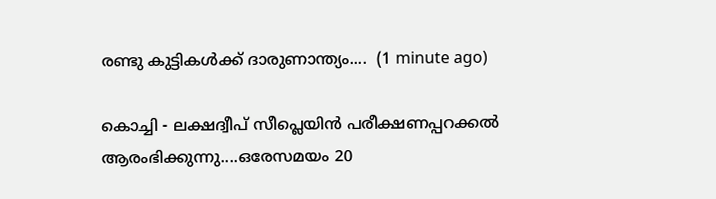രണ്ടു കുട്ടികൾക്ക് ദാരുണാന്ത്യം....  (1 minute ago)

കൊച്ചി - ലക്ഷദ്വീപ് സീപ്ലെയിൻ പരീക്ഷണപ്പറക്കൽ ആരംഭിക്കുന്നു....ഒരേസമയം 20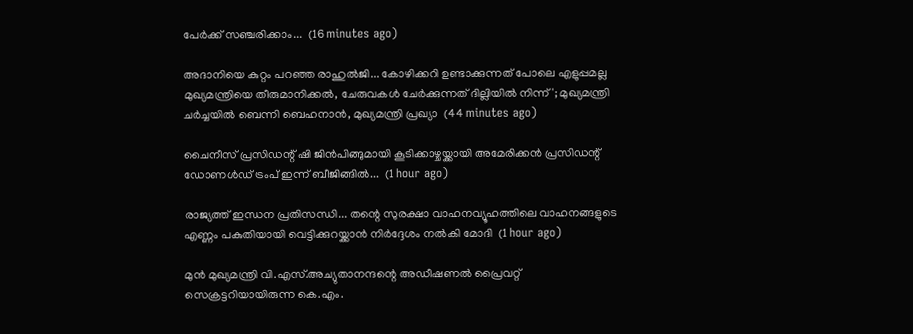പേർക്ക് സഞ്ചരിക്കാം...  (16 minutes ago)

അദാനിയെ കുറ്റം പറഞ്ഞ രാഹുൽജി... കോഴിക്കറി ഉണ്ടാക്കുന്നത് പോലെ എളുപ്പമല്ല മുഖ്യമന്ത്രിയെ തീരുമാനിക്കൽ, ചേരുവകൾ ചേർക്കുന്നത് ദില്ലിയിൽ നിന്ന്'; മുഖ്യമന്ത്രി ചർച്ചയിൽ ബെന്നി ബെഹനാൻ, മുഖ്യമന്ത്രി പ്രഖ്യാ  (44 minutes ago)

ചൈനീസ് പ്രസിഡന്റ് ഷി ജിൻപിങ്ങുമായി കൂടിക്കാഴ്ചയ്ക്കായി അമേരിക്കൻ പ്രസിഡന്റ് ഡോണൾഡ് ട്രംപ്‌ ഇന്ന് ബീജിങ്ങിൽ...  (1 hour ago)

രാജ്യത്ത് ഇന്ധന പ്രതിസന്ധി... തന്റെ സുരക്ഷാ വാഹനവ്യൂഹത്തിലെ വാഹനങ്ങളുടെ എണ്ണം പകുതിയായി വെട്ടിക്കുറയ്ക്കാൻ നിർദ്ദേശം നൽകി മോദി  (1 hour ago)

മുൻ മുഖ്യമന്ത്രി വി.എസ്.അച്യുതാനന്ദന്റെ അഡീഷണൽ പ്രൈവറ്റ് സെക്രട്ടറിയായിരുന്ന കെ.എം.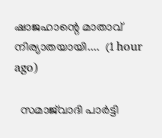ഷാജഹാന്റെ മാതാവ് നിര്യാതയായി....  (1 hour ago)

  സമാജ്‌വാദി പാർട്ടി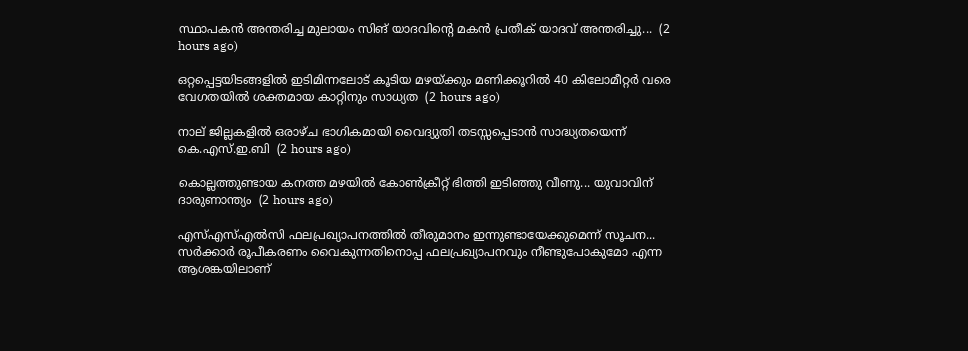സ്ഥാപകൻ അന്തരിച്ച മുലായം സിങ് യാദവിന്റെ മകൻ പ്രതീക് യാദവ് അന്തരിച്ചു...  (2 hours ago)

ഒറ്റപ്പെട്ടയിടങ്ങളിൽ ഇടിമിന്നലോട് കൂടിയ മഴയ്ക്കും മണിക്കൂറിൽ 40 കിലോമീറ്റർ വരെ വേഗതയിൽ ശക്തമായ കാറ്റിനും സാധ്യത  (2 hours ago)

നാല് ജില്ലകളിൽ ഒരാഴ്ച ഭാഗികമായി വൈദ്യുതി തടസ്സപ്പെടാൻ സാദ്ധ്യതയെന്ന് കെ.എസ്.ഇ.ബി  (2 hours ago)

കൊല്ലത്തുണ്ടായ കനത്ത മഴയിൽ കോൺക്രീറ്റ് ഭിത്തി ഇടിഞ്ഞു വീണു... യുവാവിന് ദാരുണാന്ത്യം  (2 hours ago)

എസ്എസ്എൽസി ഫലപ്രഖ്യാപനത്തിൽ തീരുമാനം ഇന്നുണ്ടായേക്കുമെന്ന് സൂചന... സർക്കാർ രൂപീകരണം വൈകുന്നതിനൊപ്പ ഫലപ്രഖ്യാപനവും നീണ്ടുപോകുമോ എന്ന ആശങ്കയിലാണ്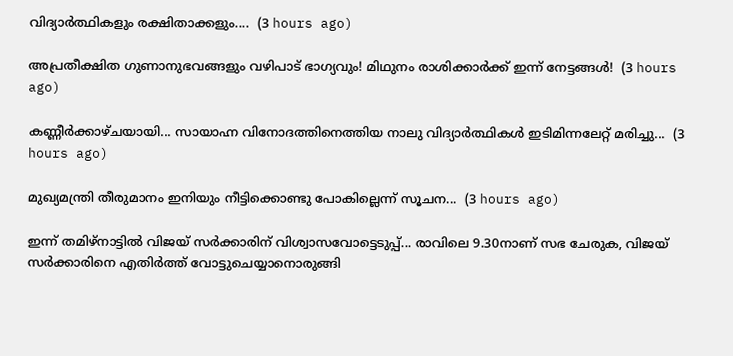വിദ്യാർത്ഥികളും രക്ഷിതാക്കളും....  (3 hours ago)

അപ്രതീക്ഷിത ഗുണാനുഭവങ്ങളും വഴിപാട് ഭാഗ്യവും! മിഥുനം രാശിക്കാർക്ക് ഇന്ന് നേട്ടങ്ങൾ!  (3 hours ago)

കണ്ണീർക്കാഴ്ചയായി... സായാഹ്ന വിനോദത്തിനെത്തിയ നാലു വിദ്യാർത്ഥികൾ ഇടിമിന്നലേറ്റ് മരിച്ചു...  (3 hours ago)

മുഖ്യമന്ത്രി തീരുമാനം ഇനിയും നീട്ടിക്കൊണ്ടു പോകില്ലെന്ന് സൂചന...  (3 hours ago)

ഇന്ന് തമിഴ്നാട്ടിൽ വിജയ് സർക്കാരിന് വിശ്വാസവോട്ടെടുപ്പ്... രാവിലെ 9.30നാണ് സഭ ചേരുക, വിജയ് സർക്കാരിനെ എതിർത്ത് വോട്ടുചെയ്യാനൊരുങ്ങി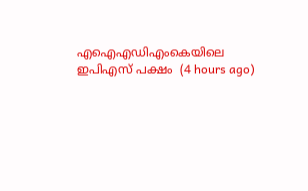എഐഎഡിഎംകെയിലെ ഇപിഎസ് പക്ഷം  (4 hours ago)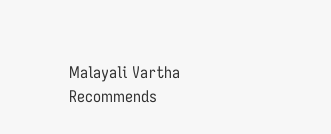Malayali Vartha Recommends